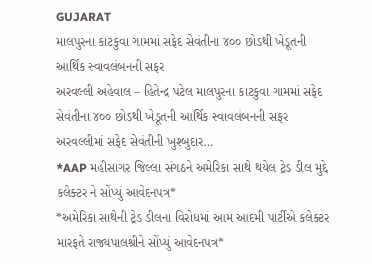GUJARAT
માલપુરના કાટકુવા ગામમાં સફેદ સેવંતીના ૪૦૦ છોડથી ખેડૂતની આર્થિક સ્વાવલંબનની સફર
અરવલ્લી અહેવાલ – હિતેન્દ્ર પટેલ માલપુરના કાટકુવા ગામમાં સફેદ સેવંતીના ૪૦૦ છોડથી ખેડૂતની આર્થિક સ્વાવલંબનની સફર અરવલ્લીમાં સફેદ સેવંતીની ખુશ્બુદાર…
*AAP મહીસાગર જિલ્લા સંગઠને અમેરિકા સાથે થયેલ ટ્રેડ ડીલ મુદ્દે કલેક્ટર ને સોંપ્યું આવેદનપત્ર*
*અમેરિકા સાથેની ટ્રેડ ડીલના વિરોધમાં આમ આદમી પાર્ટીએ કલેક્ટર મારફતે રાજ્યપાલશ્રીને સોંપ્યું આવેદનપત્ર*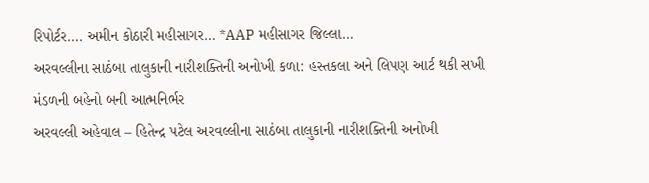રિપોર્ટર…. અમીન કોઠારી મહીસાગર… *AAP મહીસાગર જિલ્લા…
અરવલ્લીના સાઠંબા તાલુકાની નારીશક્તિની અનોખી કળા: હસ્તકલા અને લિપણ આર્ટ થકી સખી મંડળની બહેનો બની આત્મનિર્ભર
અરવલ્લી અહેવાલ – હિતેન્દ્ર પટેલ અરવલ્લીના સાઠંબા તાલુકાની નારીશક્તિની અનોખી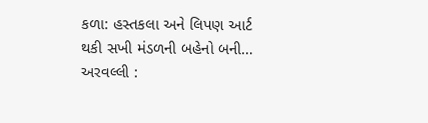કળા: હસ્તકલા અને લિપણ આર્ટ થકી સખી મંડળની બહેનો બની…
અરવલ્લી :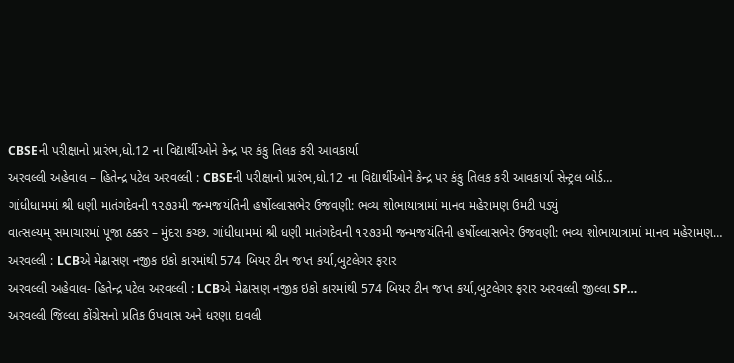CBSEની પરીક્ષાનો પ્રારંભ,ધો.12 ના વિદ્યાર્થીઓને કેન્દ્ર પર કંકુ તિલક કરી આવકાર્યા
અરવલ્લી અહેવાલ – હિતેન્દ્ર પટેલ અરવલ્લી : CBSEની પરીક્ષાનો પ્રારંભ,ધો.12 ના વિદ્યાર્થીઓને કેન્દ્ર પર કંકુ તિલક કરી આવકાર્યા સેન્ટ્રલ બોર્ડ…
ગાંધીધામમાં શ્રી ધણી માતંગદેવની ૧૨૭૩મી જન્મજયંતિની હર્ષોલ્લાસભેર ઉજવણી: ભવ્ય શોભાયાત્રામાં માનવ મહેરામણ ઉમટી પડ્યું
વાત્સલ્યમ્ સમાચારમાં પૂજા ઠક્કર – મુંદરા કચ્છ. ગાંધીધામમાં શ્રી ધણી માતંગદેવની ૧૨૭૩મી જન્મજયંતિની હર્ષોલ્લાસભેર ઉજવણી: ભવ્ય શોભાયાત્રામાં માનવ મહેરામણ…
અરવલ્લી : LCBએ મેઢાસણ નજીક ઇકો કારમાંથી 574 બિયર ટીન જપ્ત કર્યા,બુટલેગર ફરાર
અરવલ્લી અહેવાલ- હિતેન્દ્ર પટેલ અરવલ્લી : LCBએ મેઢાસણ નજીક ઇકો કારમાંથી 574 બિયર ટીન જપ્ત કર્યા,બુટલેગર ફરાર અરવલ્લી જીલ્લા SP…
અરવલ્લી જિલ્લા કોંગ્રેસનો પ્રતિક ઉપવાસ અને ધરણા દાવલી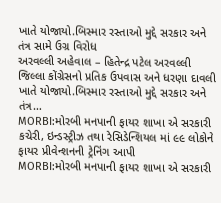ખાતે યોજાયો.બિસ્માર રસ્તાઓ મુદ્દે સરકાર અને તંત્ર સામે ઉગ્ર વિરોધ
અરવલ્લી અહેવાલ – હિતેન્દ્ર પટેલ અરવલ્લી જિલ્લા કોંગ્રેસનો પ્રતિક ઉપવાસ અને ધરણા દાવલી ખાતે યોજાયો.બિસ્માર રસ્તાઓ મુદ્દે સરકાર અને તંત્ર…
MORBI:મોરબી મનપાની ફાયર શાખા એ સરકારી કચેરી, ઇન્ડસ્ટ્રીઝ તથા રેસિડેન્શિયલ માં ૯૯ લોકોને ફાયર પ્રીવેન્શનની ટ્રેનિંગ આપી
MORBI:મોરબી મનપાની ફાયર શાખા એ સરકારી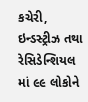કચેરી, ઇન્ડસ્ટ્રીઝ તથા રેસિડેન્શિયલ માં ૯૯ લોકોને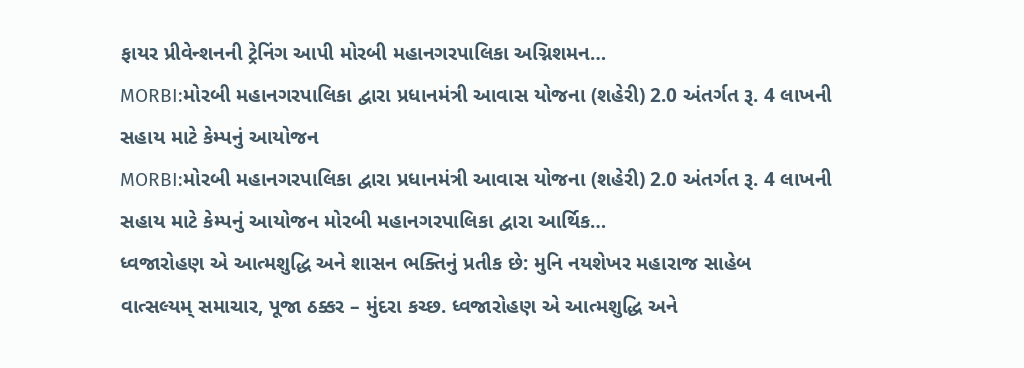ફાયર પ્રીવેન્શનની ટ્રેનિંગ આપી મોરબી મહાનગરપાલિકા અગ્નિશમન…
MORBI:મોરબી મહાનગરપાલિકા દ્વારા પ્રધાનમંત્રી આવાસ યોજના (શહેરી) 2.0 અંતર્ગત રૂ. 4 લાખની સહાય માટે કેમ્પનું આયોજન
MORBI:મોરબી મહાનગરપાલિકા દ્વારા પ્રધાનમંત્રી આવાસ યોજના (શહેરી) 2.0 અંતર્ગત રૂ. 4 લાખની સહાય માટે કેમ્પનું આયોજન મોરબી મહાનગરપાલિકા દ્વારા આર્થિક…
ધ્વજારોહણ એ આત્મશુદ્ધિ અને શાસન ભક્તિનું પ્રતીક છે: મુનિ નયશેખર મહારાજ સાહેબ
વાત્સલ્યમ્ સમાચાર, પૂજા ઠક્કર – મુંદરા કચ્છ. ધ્વજારોહણ એ આત્મશુદ્ધિ અને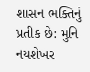શાસન ભક્તિનું પ્રતીક છે: મુનિ નયશેખર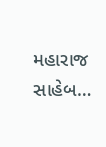મહારાજ સાહેબ…